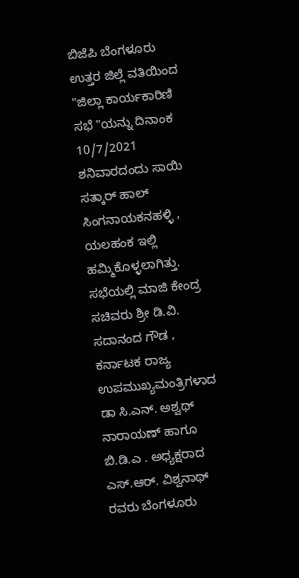ಬಿಜೆಪಿ ಬೆಂಗಳೂರು ಉತ್ತರ ಜಿಲ್ಲೆ ವತಿಯಿಂದ
"ಜಿಲ್ಲಾ ಕಾರ್ಯಕಾರಿಣಿ ಸಭೆ "ಯನ್ನು ದಿನಾಂಕ 10/7/2021 ಶನಿವಾರದಂದು ಸಾಯಿ ಸತ್ಕಾರ್ ಹಾಲ್ ಸಿಂಗನಾಯಕನಹಳ್ಳಿ , ಯಲಹಂಕ ಇಲ್ಲಿ ಹಮ್ಮಿಕೊಳ್ಳಲಾಗಿತ್ತು.
ಸಭೆಯಲ್ಲಿ ಮಾಜಿ ಕೇಂದ್ರ ಸಚಿವರು ಶ್ರೀ ಡಿ.ವಿ. ಸದಾನಂದ ಗೌಡ , ಕರ್ನಾಟಕ ರಾಜ್ಯ ಉಪಮುಖ್ಯಮಂತ್ರಿಗಳಾದ ಡಾ ಸಿ.ಎನ್. ಅಶ್ವಥ್ ನಾರಾಯಣ್ ಹಾಗೂ ಬಿ.ಡಿ.ಎ . ಅಧ್ಯಕ್ಷರಾದ ಎಸ್.ಆರ್. ವಿಶ್ವನಾಥ್ ರವರು ಬೆಂಗಳೂರು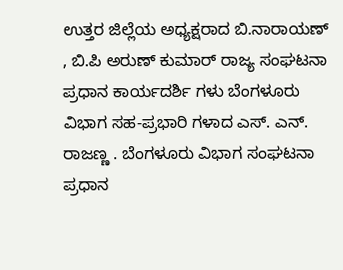ಉತ್ತರ ಜಿಲ್ಲೆಯ ಅಧ್ಯಕ್ಷರಾದ ಬಿ.ನಾರಾಯಣ್ , ಬಿ.ಪಿ ಅರುಣ್ ಕುಮಾರ್ ರಾಜ್ಯ ಸಂಘಟನಾ ಪ್ರಧಾನ ಕಾರ್ಯದರ್ಶಿ ಗಳು ಬೆಂಗಳೂರು ವಿಭಾಗ ಸಹ-ಪ್ರಭಾರಿ ಗಳಾದ ಎಸ್. ಎನ್. ರಾಜಣ್ಣ . ಬೆಂಗಳೂರು ವಿಭಾಗ ಸಂಘಟನಾ ಪ್ರಧಾನ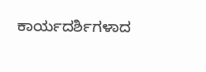ಕಾರ್ಯದರ್ಶಿಗಳಾದ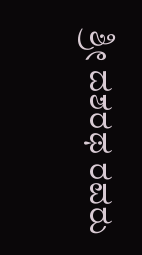ಶ್ರೀ ದಶರಥ ರವರು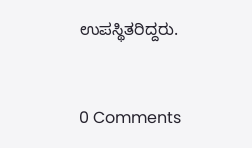ಉಪಸ್ಥಿತರಿದ್ದರು.



0 Comments